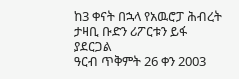ከ3 ቀናት በኋላ የአዉሮፓ ሕብረት ታዛቢ ቡድን ሪፖርቱን ይፋ ያደርጋል
ዓርብ ጥቅምት 26 ቀን 2003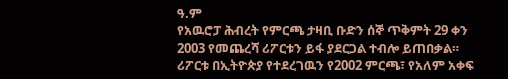ዓ.ም
የአዉሮፓ ሕብረት የምርጫ ታዛቢ ቡድን ሰኞ ጥቅምት 29 ቀን 2003 የመጨረሻ ሪፖርቱን ይፋ ያደርጋል ተብሎ ይጠበቃል። ሪፖርቱ በኢትዮጵያ የተደረገዉን የ2002 ምርጫ፣ የአለም አቀፍ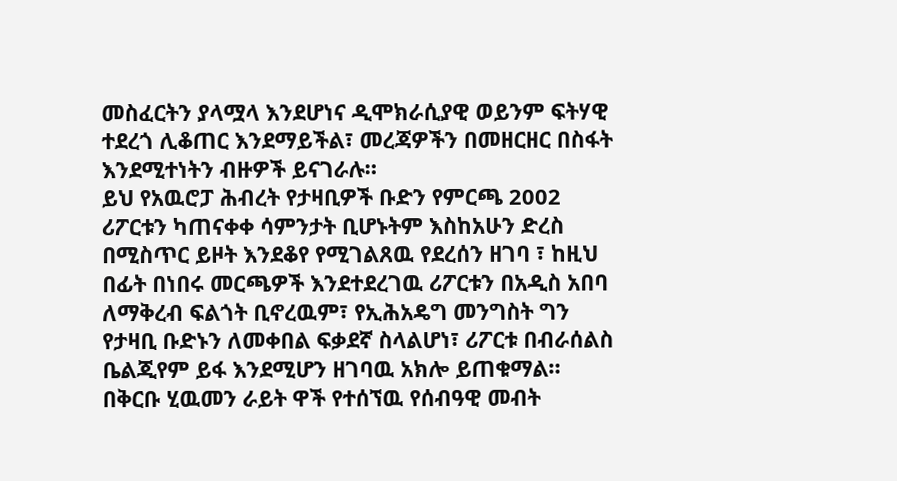መስፈርትን ያላሟላ እንደሆነና ዲሞክራሲያዊ ወይንም ፍትሃዊ ተደረጎ ሊቆጠር እንደማይችል፣ መረጃዎችን በመዘርዘር በስፋት እንደሚተነትን ብዙዎች ይናገራሉ።
ይህ የአዉሮፓ ሕብረት የታዛቢዎች ቡድን የምርጫ 2002 ሪፖርቱን ካጠናቀቀ ሳምንታት ቢሆኑትም እስከአሁን ድረስ በሚስጥር ይዞት እንደቆየ የሚገልጸዉ የደረሰን ዘገባ ፣ ከዚህ በፊት በነበሩ መርጫዎች እንደተደረገዉ ሪፖርቱን በአዲስ አበባ ለማቅረብ ፍልጎት ቢኖረዉም፣ የኢሕአዴግ መንግስት ግን የታዛቢ ቡድኑን ለመቀበል ፍቃደኛ ስላልሆነ፣ ሪፖርቱ በብራሰልስ ቤልጂየም ይፋ እንደሚሆን ዘገባዉ አክሎ ይጠቁማል።
በቅርቡ ሂዉመን ራይት ዋች የተሰኘዉ የሰብዓዊ መብት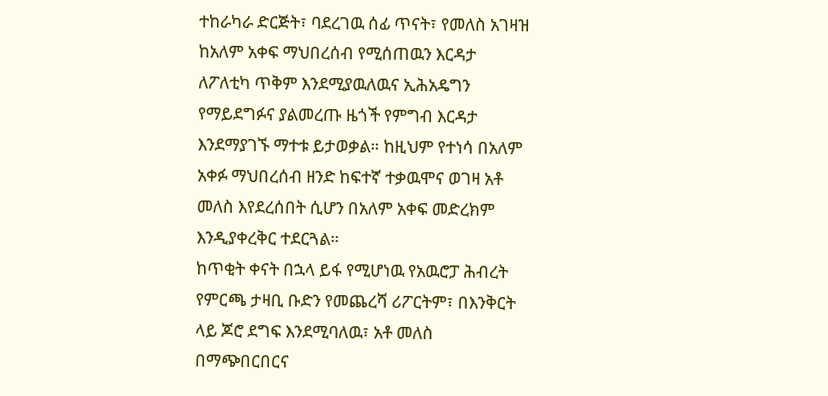ተከራካራ ድርጅት፣ ባደረገዉ ሰፊ ጥናት፣ የመለስ አገዛዝ ከአለም አቀፍ ማህበረሰብ የሚሰጠዉን እርዳታ ለፖለቲካ ጥቅም እንደሚያዉለዉና ኢሕአዴግን የማይደግፉና ያልመረጡ ዜጎች የምግብ እርዳታ እንደማያገኙ ማተቱ ይታወቃል። ከዚህም የተነሳ በአለም አቀፉ ማህበረሰብ ዘንድ ከፍተኛ ተቃዉሞና ወገዛ አቶ መለስ እየደረሰበት ሲሆን በአለም አቀፍ መድረክም እንዲያቀረቅር ተደርጓል።
ከጥቂት ቀናት በኋላ ይፋ የሚሆነዉ የአዉሮፓ ሕብረት የምርጫ ታዛቢ ቡድን የመጨረሻ ሪፖርትም፣ በእንቅርት ላይ ጆሮ ደግፍ እንደሚባለዉ፣ አቶ መለስ በማጭበርበርና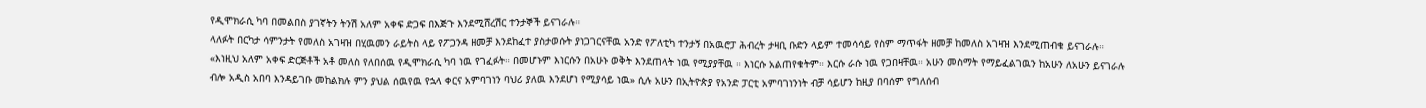የዲሞክራሲ ካባ በመልበስ ያገኛትን ትንሽ አለም አቀፍ ድጋፍ በእጅጉ እንደሚሸረሽር ተንታኞች ይናገራሉ።
ላለፉት በርካታ ሳምንታት የመለስ አገዛዝ በሂዉመን ራይትስ ላይ የፖጋንዳ ዘመቻ እንደከፈተ ያስታወሱት ያነጋገርናቸዉ አንድ የፖለቲካ ተንታኝ በአዉሮፓ ሕብረት ታዛቢ ቡድን ላይም ተመሳሳይ የስም ማጥፋት ዘመቻ ከመለስ አገዛዝ እንደሚጠብቁ ይናገራሉ። «እነዚህ አለም አቀፍ ድርጅቶች አቶ መለስ የለበሰዉ የዲሞክራሲ ካባ ነዉ የገፈፉት። በመሆኑም እነርሱን በአሁኑ ወቅት እንደጠላት ነዉ የሚያያቸዉ ። እነርሱ አልጠየቁትም። እርሱ ራሱ ነዉ የጋበዛቸዉ። አሁን መስማት የማይፈልገዉን ከአሁን ለአሁን ይናገራሉ ብሎ አዲስ አበባ እንዳይገቡ መከልክሉ ምን ያህል ሰዉየዉ የኋላ ቀርና አምባገነን ባህሪ ያለዉ እንደሆነ የሚያሳይ ነዉ» ሲሉ አሁን በኢትዮጵያ የአንድ ፓርቲ አምባገነንነት ብቻ ሳይሆን ከዚያ በባሰም የግለሰብ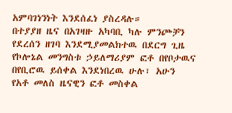አምባገነንነት እንደሰፈነ ያስረዳሉ።
በተያያዘ ዜና በአገዛዙ አካባቢ ካሉ ምንጮቻን የደረሰን ዘገባ እንደሚያመልክተዉ በደርግ ጊዜ የኮሎኔል መንግስቱ ኃይለማሪያም ፎቶ በየቦታዉና በየቢሮዉ ይሰቀል እንደነበረዉ ሁሉ፣ አሁን የአቶ መለስ ዜናዊን ፎቶ መስቀል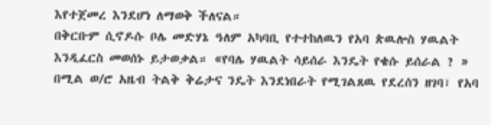እየተጀመረ እንደሆነ ለማወቅ ችለናል።
በቅርቡም ሲኖዶሱ ቦሌ መድሃኔ ዓለም አካባቢ የተተከለዉን የአባ ጵዉሎስ ሃዉልት እንዲፈርስ መወሰኑ ይታወቃል። «የባሌ ሃዉልት ሳይሰራ እንዴት የቄሱ ይሰራል ? » በሚል ወ/ሮ አዜብ ትልቅ ቅሬታና ንዴት እንደነበራት የሚገልጸዉ የደረሰን ዘገባ፣ የአባ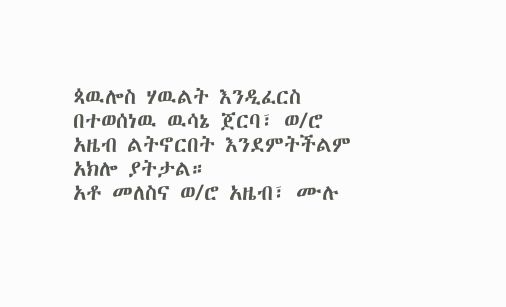ጳዉሎስ ሃዉልት እንዲፈርስ በተወሰነዉ ዉሳኔ ጀርባ፣ ወ/ሮ አዜብ ልትኖርበት እንደምትችልም አክሎ ያትታል።
አቶ መለስና ወ/ሮ አዜብ፣ ሙሉ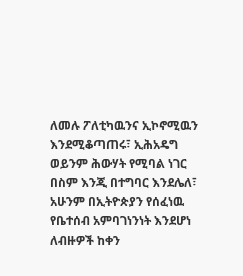ለመሉ ፖለቲካዉንና ኢኮኖሚዉን እንደሚቆጣጠሩ፣ ኢሕአዴግ ወይንም ሕውሃት የሚባል ነገር በስም እንጂ በተግባር እንደሌለ፣ አሁንም በኢትዮጵያን የሰፈነዉ የቤተሰብ አምባገነንነት እንደሆነ ለብዙዎች ከቀን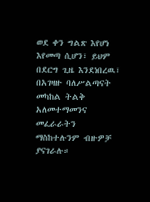ወደ ቀን ግልጽ እየሆነ እየመጣ ሲሆን፣ ይህም በደርግ ጊዜ እንደነበረዉ፣ በአገዛዙ ባለሥልጣናት መካከል ትልቅ አለመተማመንና መፈራራትን ማስከተሉንም ብዙዎቻ ያናገራሉ።